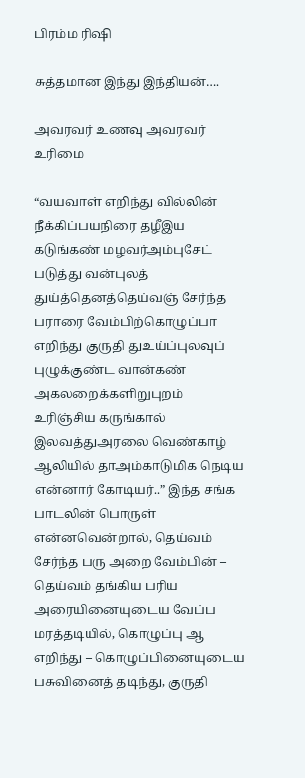பிரம்ம ரிஷி

சுத்தமான இந்து இந்தியன்….

அவரவர் உணவு அவரவர் உரிமை

“வயவாள் எறிந்து வில்லின் நீக்கிப்பயநிரை தழீஇய கடுங்கண் மழவர்அம்புசேட் படுத்து வன்புலத் துய்த்தெனத்தெய்வஞ் சேர்ந்த பராரை வேம்பிற்கொழுப்பா எறிந்து குருதி துஉய்ப்புலவுப் புழுக்குண்ட வான்கண் அகலறைக்களிறுபுறம் உரிஞ்சிய கருங்கால் இலவத்துஅரலை வெண்காழ் ஆலியில் தாஅம்காடுமிக நெடிய என்னார் கோடியர்..” இந்த சங்க‌ பாடலின் பொருள் என்னவென்றால், தெய்வம் சேர்ந்த பரு அறை வேம்பின் – தெய்வம் தங்கிய பரிய அரையினையுடைய வேப்ப மரத்தடியில், கொழுப்பு ஆ எறிந்து – கொழுப்பினையுடைய பசுவினைத் தடிந்து, குருதி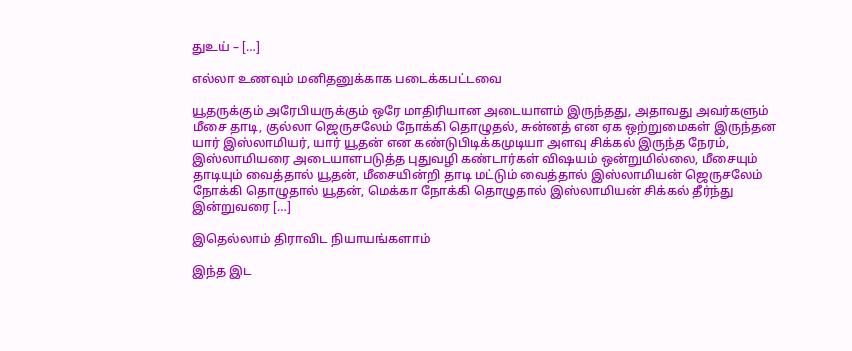துஉய் – […]

எல்லா உணவும் மனிதனுக்காக படைக்கபட்டவை

யூதருக்கும் அரேபியருக்கும் ஒரே மாதிரியான அடையாளம் இருந்தது, அதாவது அவர்களும் மீசை தாடி, குல்லா ஜெருசலேம் நோக்கி தொழுதல், சுன்னத் என ஏக ஒற்றுமைகள் இருந்தன‌ யார் இஸ்லாமியர், யார் யூதன் என கண்டுபிடிக்கமுடியா அளவு சிக்கல் இருந்த நேரம், இஸ்லாமியரை அடையாளபடுத்த புதுவழி கண்டார்கள் விஷயம் ஒன்றுமில்லை, மீசையும் தாடியும் வைத்தால் யூதன், மீசையின்றி தாடி மட்டும் வைத்தால் இஸ்லாமியன் ஜெருசலேம் நோக்கி தொழுதால் யூதன், மெக்கா நோக்கி தொழுதால் இஸ்லாமியன் சிக்கல் தீர்ந்து இன்றுவரை […]

இதெல்லாம் திராவிட நியாயங்களாம்

இந்த இட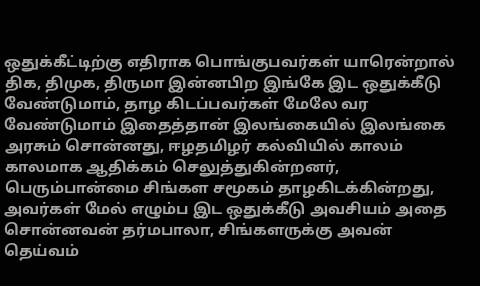ஒதுக்கீட்டிற்கு எதிராக பொங்குபவர்கள் யாரென்றால் திக, திமுக, திருமா இன்னபிற‌ இங்கே இட ஒதுக்கீடு வேண்டுமாம், தாழ கிடப்பவர்கள் மேலே வர வேண்டுமாம் இதைத்தான் இலங்கையில் இலங்கை அரசும் சொன்னது, ஈழதமிழர் கல்வியில் காலம் காலமாக ஆதிக்கம் செலுத்துகின்றனர், பெரும்பான்மை சிங்கள சமூகம் தாழகிடக்கின்றது, அவர்கள் மேல் எழும்ப இட ஒதுக்கீடு அவசியம் அதை சொன்னவன் தர்மபாலா, சிங்களருக்கு அவன் தெய்வம்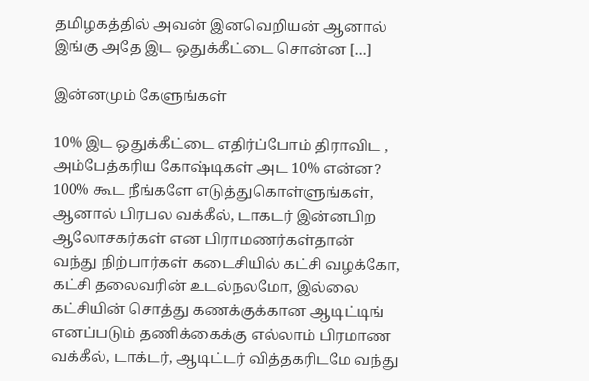தமிழகத்தில் அவன் இனவெறியன் ஆனால் இங்கு அதே இட ஒதுக்கீட்டை சொன்ன […]

இன்னமும் கேளுங்கள்

10% இட ஒதுக்கீட்டை எதிர்ப்போம் திராவிட , அம்பேத்கரிய‌ கோஷ்டிகள் அட 10% என்ன? 100% கூட நீங்களே எடுத்துகொள்ளுங்கள், ஆனால் பிரபல வக்கீல், டாகடர் இன்னபிற ஆலோசகர்கள் என பிராமணர்கள்தான் வந்து நிற்பார்கள் கடைசியில் கட்சி வழக்கோ, கட்சி தலைவரின் உடல்நலமோ, இல்லை கட்சியின் சொத்து கணக்குக்கான ஆடிட்டிங் எனப்படும் தணிக்கைக்கு எல்லாம் பிரமாண வக்கீல், டாக்டர், ஆடிட்டர் வித்தகரிடமே வந்து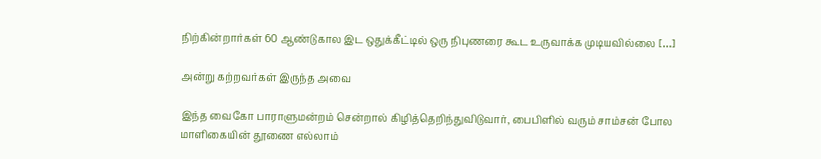நிற்கின்றார்கள் 60 ஆண்டுகால இட ஒதுக்கீட்டில் ஒரு நிபுணரை கூட உருவாக்க முடியவில்லை […]

அன்று கற்றவர்கள் இருந்த அவை

இந்த வைகோ பாராளுமன்றம் சென்றால் கிழித்தெறிந்துவிடுவார், பைபிளில் வரும் சாம்சன் போல மாளிகையின் தூணை எல்லாம்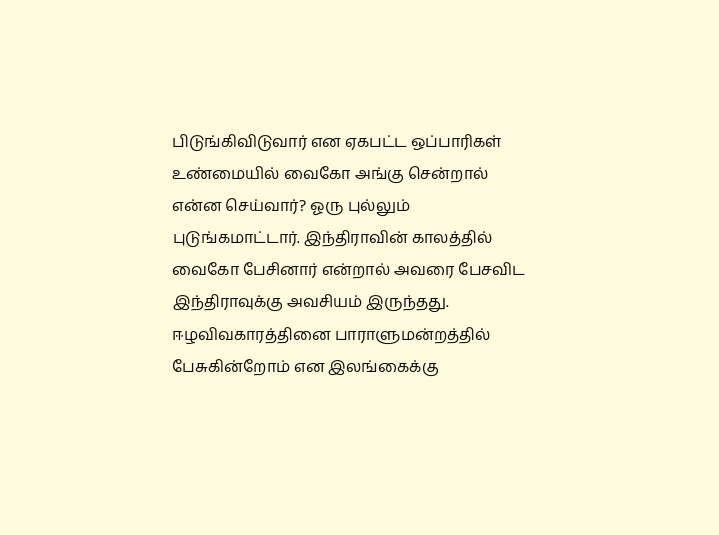பிடுங்கிவிடுவார் என ஏகபட்ட ஒப்பாரிகள் உண்மையில் வைகோ அங்கு சென்றால் என்ன செய்வார்? ஓரு புல்லும் புடுங்கமாட்டார். இந்திராவின் காலத்தில் வைகோ பேசினார் என்றால் அவரை பேசவிட இந்திராவுக்கு அவசியம் இருந்தது. ஈழவிவகாரத்தினை பாராளுமன்றத்தில் பேசுகின்றோம் என இலங்கைக்கு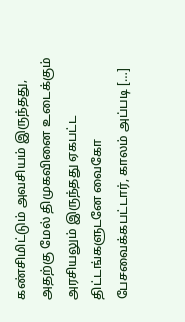கண்சிமிட்டும் அவசியம் இருந்தது, அதற்கு மேல் திமுகவினை உடைக்கும் அரசியலும் இருந்தது ஏகபட்ட திட்டங்களுடனே வைகோ பேசவைக்கபட்டார், காலம் அப்படி […]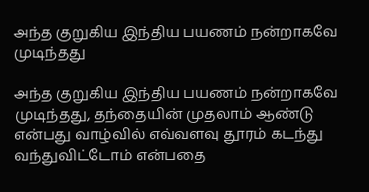அந்த குறுகிய இந்திய பயணம் நன்றாகவே முடிந்தது

அந்த குறுகிய இந்திய பயணம் நன்றாகவே முடிந்தது, தந்தையின் முதலாம் ஆண்டு என்பது வாழ்வில் எவ்வளவு தூரம் கடந்து வந்துவிட்டோம் என்பதை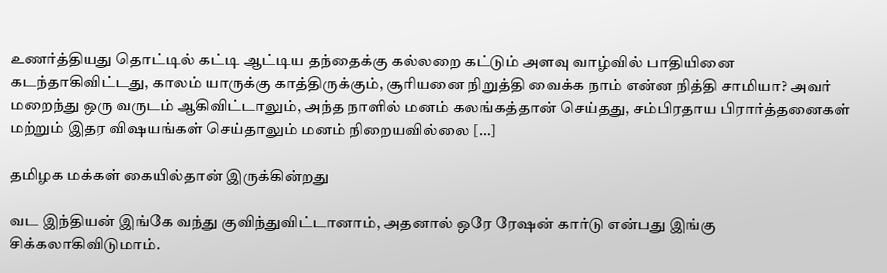உணர்த்தியது தொட்டில் கட்டி ஆட்டிய தந்தைக்கு கல்லறை கட்டும் அளவு வாழ்வில் பாதியினை கடந்தாகிவிட்டது, காலம் யாருக்கு காத்திருக்கும், சூரியனை நிறுத்தி வைக்க நாம் என்ன நித்தி சாமியா? அவர் மறைந்து ஒரு வருடம் ஆகிவிட்டாலும், அந்த நாளில் மனம் கலங்கத்தான் செய்தது, சம்பிரதாய பிரார்த்தனைகள் மற்றும் இதர விஷயங்கள் செய்தாலும் மனம் நிறையவில்லை […]

தமிழக மக்கள் கையில்தான் இருக்கின்றது

வட இந்தியன் இங்கே வந்து குவிந்துவிட்டானாம், அதனால் ஒரே ரேஷன் கார்டு என்பது இங்கு சிக்கலாகிவிடுமாம்.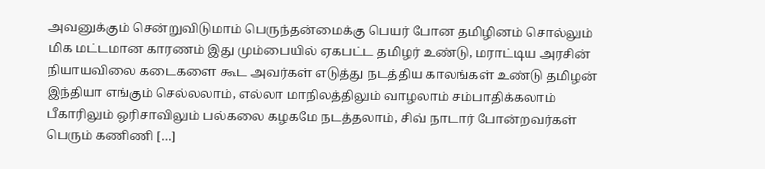அவனுக்கும் சென்றுவிடுமாம் பெருந்தன்மைக்கு பெயர் போன தமிழினம் சொல்லும் மிக மட்டமான காரணம் இது மும்பையில் ஏகபட்ட தமிழர் உண்டு, மராட்டிய அரசின் நியாயவிலை கடைகளை கூட அவர்கள் எடுத்து நடத்திய காலங்கள் உண்டு தமிழன் இந்தியா எங்கும் செல்லலாம், எல்லா மாநிலத்திலும் வாழலாம் சம்பாதிக்கலாம் பீகாரிலும் ஒரிசாவிலும் பல்கலை கழகமே நடத்தலாம், சிவ் நாடார் போன்றவர்கள் பெரும் கணிணி […]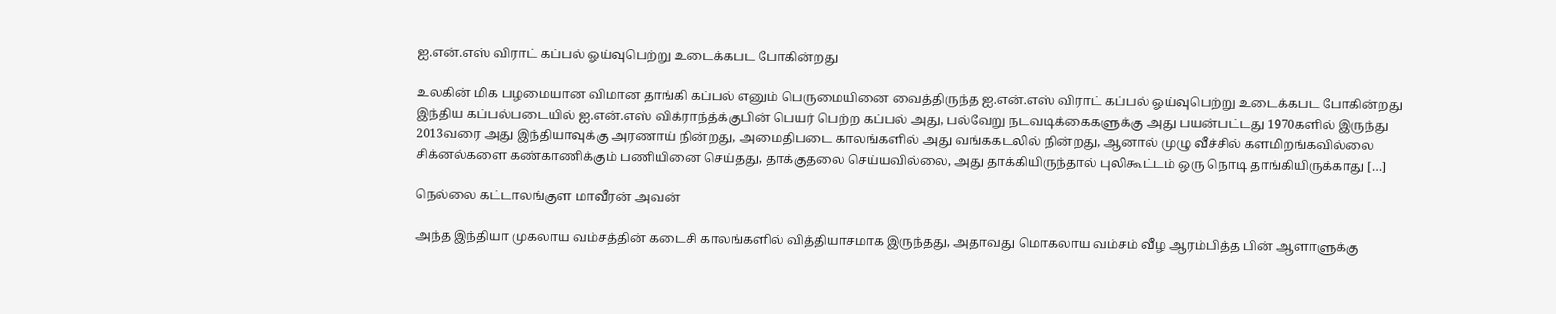ஐ.என்.எஸ் விராட் கப்பல் ஓய்வுபெற்று உடைக்கபட போகின்றது

உலகின் மிக பழமையான விமான தாங்கி கப்பல் எனும் பெருமையினை வைத்திருந்த ஐ.என்.எஸ் விராட் கப்பல் ஓய்வுபெற்று உடைக்கபட போகின்றது இந்திய கப்பல்படையில் ஐ.என்.எஸ் விக்ராந்த்க்குபின் பெயர் பெற்ற கப்பல் அது, பல்வேறு நடவடிக்கைகளுக்கு அது பயன்பட்டது 1970களில் இருந்து 2013வரை அது இந்தியாவுக்கு அரணாய் நின்றது, அமைதிபடை காலங்களில் அது வங்ககடலில் நின்றது, ஆனால் முழு வீச்சில் களமிறங்கவில்லை சிக்னல்களை கண்காணிக்கும் பணியினை செய்தது, தாக்குதலை செய்யவில்லை, அது தாக்கியிருந்தால் புலிகூட்டம் ஒரு நொடி தாங்கியிருக்காது […]

நெல்லை கட்டாலங்குள மாவீரன் அவன்

அந்த‌ இந்தியா முகலாய வம்சத்தின் கடைசி காலங்களில் வித்தியாசமாக இருந்தது, அதாவது மொகலாய வம்சம் வீழ ஆரம்பித்த பின் ஆளாளுக்கு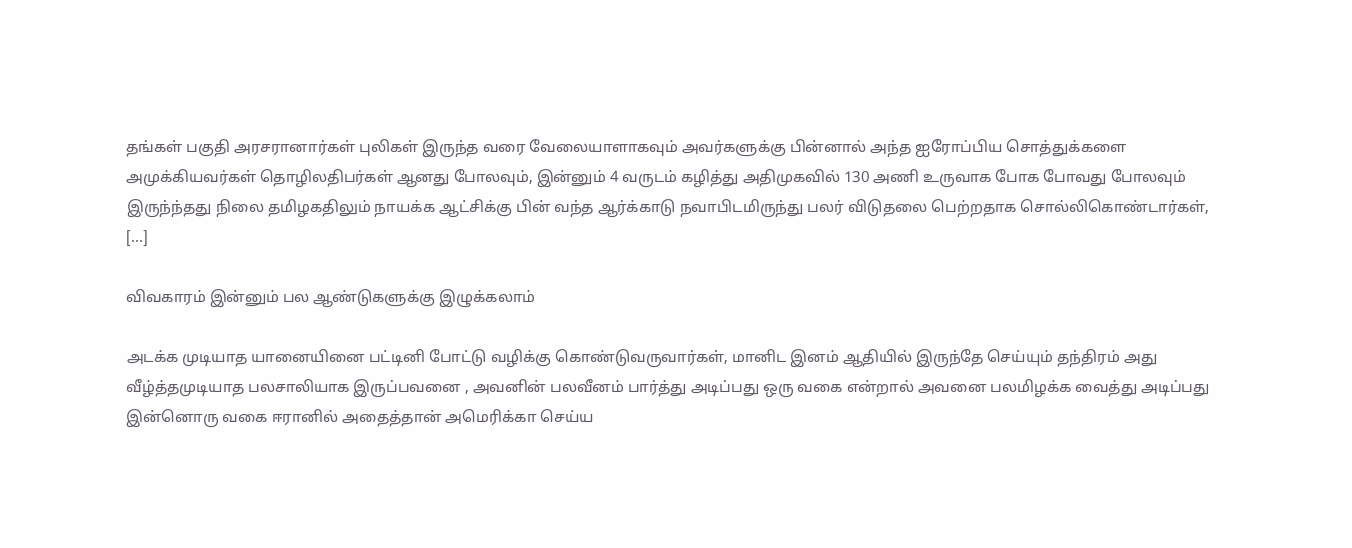தங்கள் பகுதி அரசரானார்கள் புலிகள் இருந்த வரை வேலையாளாகவும் அவர்களுக்கு பின்னால் அந்த ஐரோப்பிய சொத்துக்களை அமுக்கியவர்கள் தொழிலதிபர்கள் ஆனது போலவும், இன்னும் 4 வருடம் கழித்து அதிமுகவில் 130 அணி உருவாக போக போவது போலவும் இருந்ந்தது நிலை தமிழகதிலும் நாயக்க ஆட்சிக்கு பின் வந்த‌ ஆர்க்காடு நவாபிடமிருந்து பலர் விடுதலை பெற்றதாக சொல்லிகொண்டார்கள், […]

விவகாரம் இன்னும் பல ஆண்டுகளுக்கு இழுக்கலாம்

அடக்க முடியாத யானையினை பட்டினி போட்டு வழிக்கு கொண்டுவருவார்கள், மானிட இனம் ஆதியில் இருந்தே செய்யும் தந்திரம் அது வீழ்த்தமுடியாத பலசாலியாக இருப்பவனை , அவனின் பலவீனம் பார்த்து அடிப்பது ஒரு வகை என்றால் அவனை பலமிழக்க வைத்து அடிப்பது இன்னொரு வகை ஈரானில் அதைத்தான் அமெரிக்கா செய்ய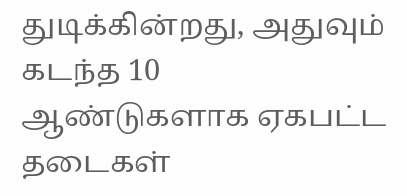துடிக்கின்றது, அதுவும் கடந்த 10 ஆண்டுகளாக ஏகபட்ட தடைகள்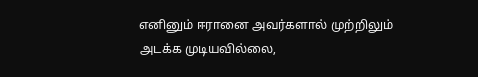எனினும் ஈரானை அவர்களால் முற்றிலும் அடக்க முடியவில்லை,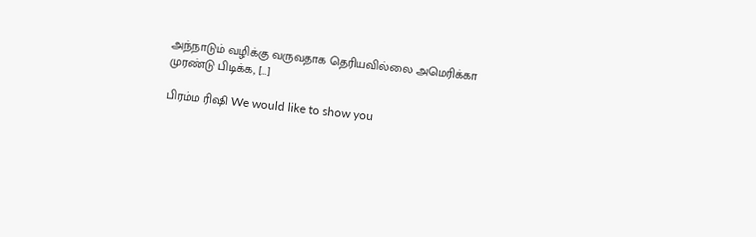அந்நாடும் வழிக்கு வருவதாக தெரியவில்லை அமெரிக்கா முரண்டு பிடிக்க, […]

பிரம்ம ரிஷி We would like to show you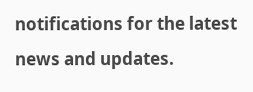notifications for the latest news and updates.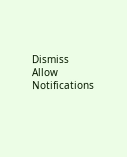Dismiss
Allow Notifications